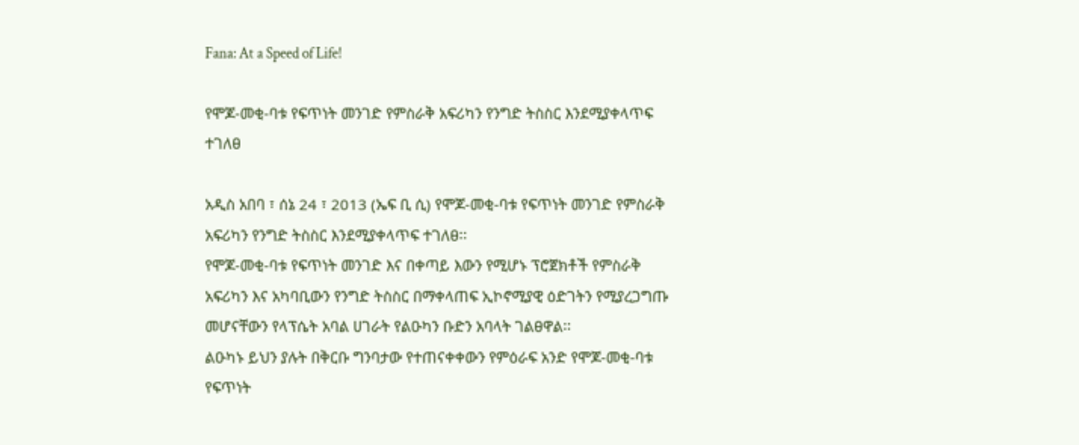Fana: At a Speed of Life!

የሞጆ-መቂ-ባቱ የፍጥነት መንገድ የምስራቅ አፍሪካን የንግድ ትስስር እንደሚያቀላጥፍ ተገለፀ

አዲስ አበባ ፣ ሰኔ 24 ፣ 2013 (ኤፍ ቢ ሲ) የሞጆ-መቂ-ባቱ የፍጥነት መንገድ የምስራቅ አፍሪካን የንግድ ትስስር እንደሚያቀላጥፍ ተገለፀ፡፡
የሞጆ-መቂ-ባቱ የፍጥነት መንገድ እና በቀጣይ እውን የሚሆኑ ፕሮጀክቶች የምስራቅ አፍሪካን እና አካባቢውን የንግድ ትስስር በማቀላጠፍ ኢኮኖሚያዊ ዕድገትን የሚያረጋግጡ መሆናቸውን የላፕሴት አባል ሀገራት የልዑካን ቡድን አባላት ገልፀዋል፡፡
ልዑካኑ ይህን ያሉት በቅርቡ ግንባታው የተጠናቀቀውን የምዕራፍ አንድ የሞጆ-መቂ-ባቱ የፍጥነት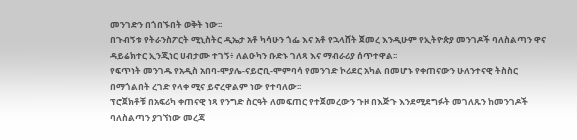መንገድን በጎበኙበት ወቅት ነው፡፡
በጉብኝቱ የትራንስፖርት ሚኒስትር ዲኤታ አቶ ካሳሁን ጎፌ እና አቶ የኋላሸት ጀመረ እንዲሁም የኢትዮጵያ መንገዶች ባለስልጣን ዋና ዳይሬክተር ኢንጂነር ሀብታሙ ተገኝ፥ ለልዑካን ቡድኑ ገለጻ እና ማብራሪያ ሰጥተዋል፡፡
የፍጥነት መንገዱ የአዲስ አበባ-ሞያሌ-ናይሮቢ-ሞምባሳ የመንገድ ኮሪደር አካል በመሆኑ የቀጠናውን ሁለንተናዊ ትስስር በማጎልበት ረገድ የላቀ ሚና ይኖረዋልም ነው የተባለው፡፡
ፕሮጀክቶቹ በአፍሪካ ቀጠናዊ ነጻ የንግድ ስርዓት ለመፍጠር የተጀመረውን ጉዞ በእጅጉ እንደሚደግፉት መገለጹን ከመንገዶች ባለስልጣን ያገኘነው መረጃ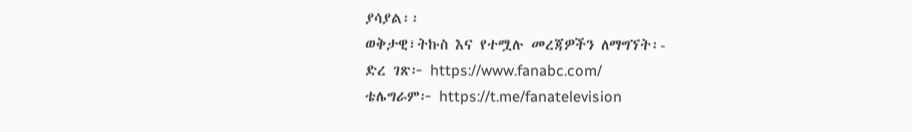ያሳያል፡፡
ወቅታዊ፣ትኩስ እና የተሟሉ መረጃዎችን ለማግኘት፡-
ድረ ገጽ፦ https://www.fanabc.com/
ቴሌግራም፦ https://t.me/fanatelevision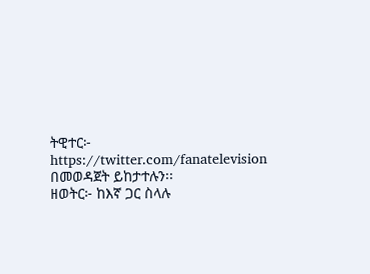ትዊተር፦ https://twitter.com/fanatelevision በመወዳጀት ይከታተሉን፡፡
ዘወትር፦ ከእኛ ጋር ስላሉ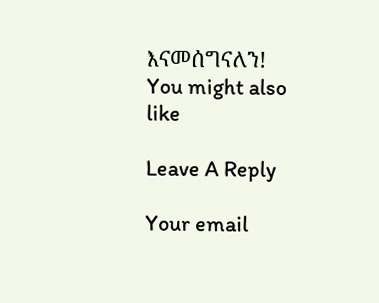እናመሰግናለን!
You might also like

Leave A Reply

Your email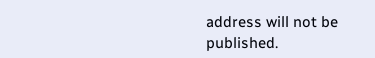address will not be published.